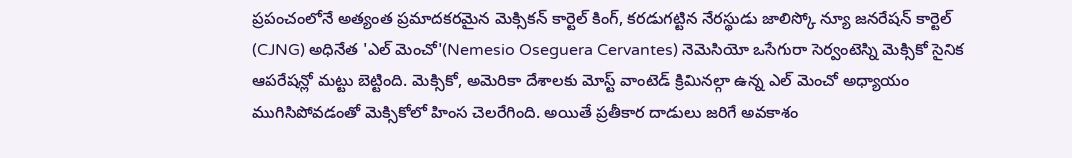ప్రపంచంలోనే అత్యంత ప్రమాదకరమైన మెక్సికన్ కార్టెల్ కింగ్, కరడుగట్టిన నేరస్థుడు జాలిస్కో న్యూ జనరేషన్ కార్టెల్ (CJNG) అధినేత 'ఎల్ మెంచో'(Nemesio Oseguera Cervantes) నెమెసియో ఒసేగురా సెర్వంటెస్ని మెక్సికో సైనిక ఆపరేషన్లో మట్టు బెట్టింది. మెక్సికో, అమెరికా దేశాలకు మోస్ట్ వాంటెడ్ క్రిమినల్గా ఉన్న ఎల్ మెంచో అధ్యాయం ముగిసిపోవడంతో మెక్సికోలో హింస చెలరేగింది. అయితే ప్రతీకార దాడులు జరిగే అవకాశం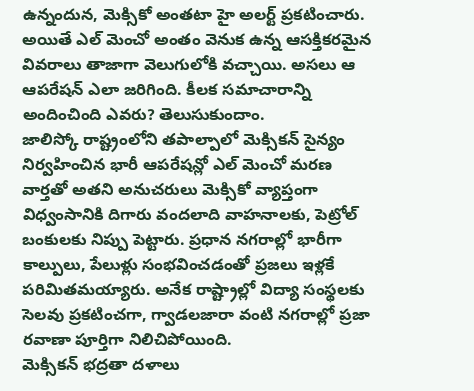ఉన్నందున, మెక్సికో అంతటా హై అలర్ట్ ప్రకటించారు. అయితే ఎల్ మెంచో అంతం వెనుక ఉన్న ఆసక్తికరమైన వివరాలు తాజాగా వెలుగులోకి వచ్చాయి. అసలు ఆ ఆపరేషన్ ఎలా జరిగింది. కీలక సమాచారాన్ని అందించింది ఎవరు? తెలుసుకుందాం.
జాలిస్కో రాష్ట్రంలోని తపాల్పాలో మెక్సికన్ సైన్యం నిర్వహించిన భారీ ఆపరేషన్లో ఎల్ మెంచో మరణ వార్తతో అతని అనుచరులు మెక్సికో వ్యాప్తంగా విధ్వంసానికి దిగారు వందలాది వాహనాలకు, పెట్రోల్ బంకులకు నిప్పు పెట్టారు. ప్రధాన నగరాల్లో భారీగా కాల్పులు, పేలుళ్లు సంభవించడంతో ప్రజలు ఇళ్లకే పరిమితమయ్యారు. అనేక రాష్ట్రాల్లో విద్యా సంస్థలకు సెలవు ప్రకటించగా, గ్వాడలజారా వంటి నగరాల్లో ప్రజా రవాణా పూర్తిగా నిలిచిపోయింది.
మెక్సికన్ భద్రతా దళాలు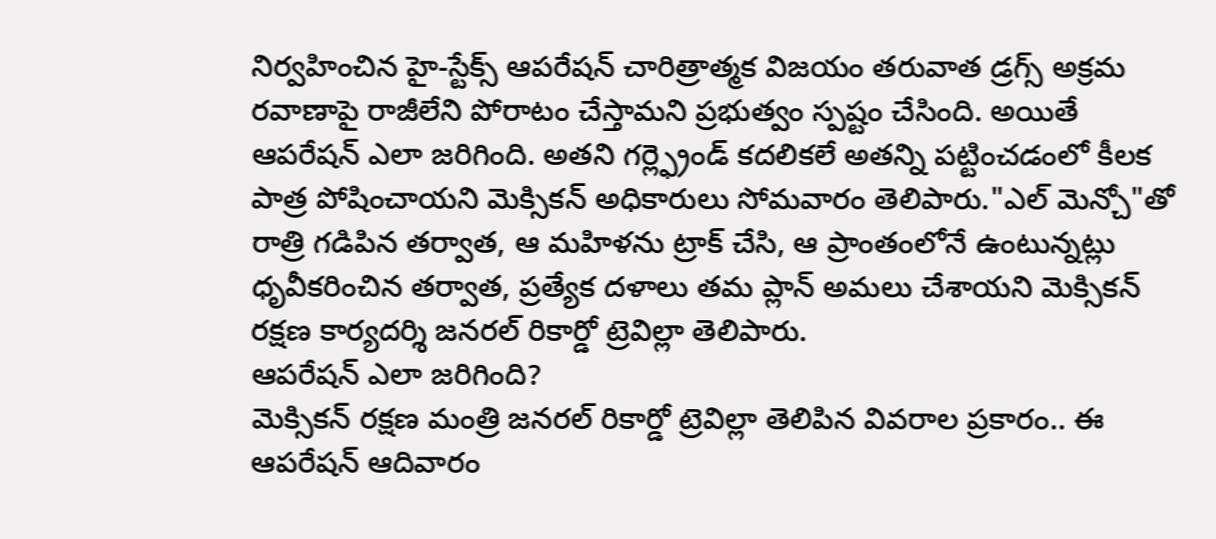నిర్వహించిన హై-స్టేక్స్ ఆపరేషన్ చారిత్రాత్మక విజయం తరువాత డ్రగ్స్ అక్రమ రవాణాపై రాజీలేని పోరాటం చేస్తామని ప్రభుత్వం స్పష్టం చేసింది. అయితే ఆపరేషన్ ఎలా జరిగింది. అతని గర్ల్ఫ్రెండ్ కదలికలే అతన్ని పట్టించడంలో కీలక పాత్ర పోషించాయని మెక్సికన్ అధికారులు సోమవారం తెలిపారు."ఎల్ మెన్చో"తో రాత్రి గడిపిన తర్వాత, ఆ మహిళను ట్రాక్ చేసి, ఆ ప్రాంతంలోనే ఉంటున్నట్లు ధృవీకరించిన తర్వాత, ప్రత్యేక దళాలు తమ ప్లాన్ అమలు చేశాయని మెక్సికన్ రక్షణ కార్యదర్శి జనరల్ రికార్డో ట్రెవిల్లా తెలిపారు.
ఆపరేషన్ ఎలా జరిగింది?
మెక్సికన్ రక్షణ మంత్రి జనరల్ రికార్డో ట్రెవిల్లా తెలిపిన వివరాల ప్రకారం.. ఈ ఆపరేషన్ ఆదివారం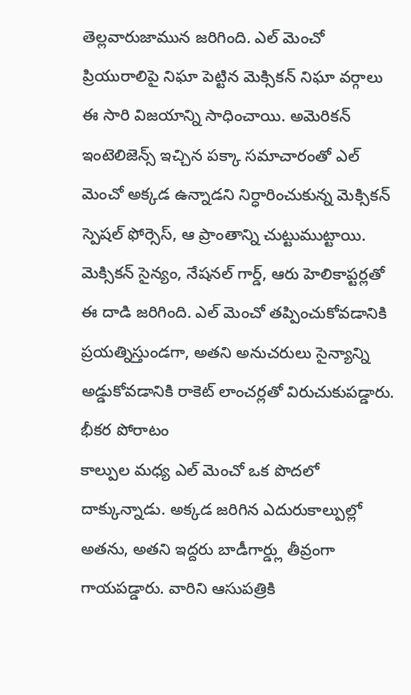తెల్లవారుజామున జరిగింది. ఎల్ మెంచో ప్రియురాలిపై నిఘా పెట్టిన మెక్సికన్ నిఘా వర్గాలు ఈ సారి విజయాన్ని సాధించాయి. అమెరికన్ ఇంటెలిజెన్స్ ఇచ్చిన పక్కా సమాచారంతో ఎల్ మెంచో అక్కడ ఉన్నాడని నిర్ధారించుకున్న మెక్సికన్ స్పెషల్ ఫోర్సెస్, ఆ ప్రాంతాన్ని చుట్టుముట్టాయి.
మెక్సికన్ సైన్యం, నేషనల్ గార్డ్, ఆరు హెలికాప్టర్లతో ఈ దాడి జరిగింది. ఎల్ మెంచో తప్పించుకోవడానికి ప్రయత్నిస్తుండగా, అతని అనుచరులు సైన్యాన్ని అడ్డుకోవడానికి రాకెట్ లాంచర్లతో విరుచుకుపడ్డారు.
భీకర పోరాటం
కాల్పుల మధ్య ఎల్ మెంచో ఒక పొదలో దాక్కున్నాడు. అక్కడ జరిగిన ఎదురుకాల్పుల్లో అతను, అతని ఇద్దరు బాడీగార్డ్లు తీవ్రంగా గాయపడ్డారు. వారిని ఆసుపత్రికి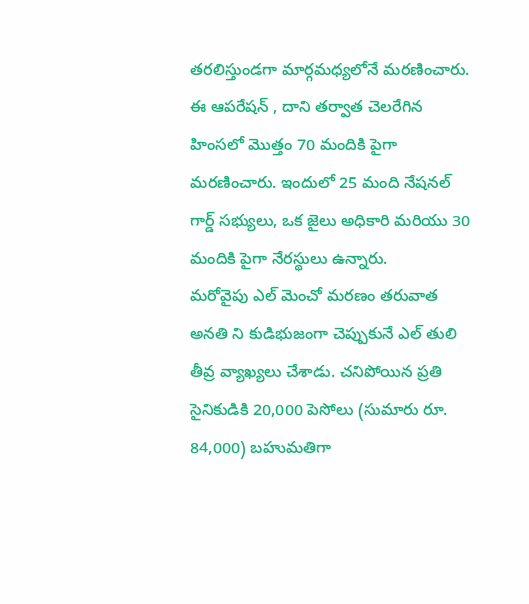తరలిస్తుండగా మార్గమధ్యలోనే మరణించారు. ఈ ఆపరేషన్ , దాని తర్వాత చెలరేగిన హింసలో మొత్తం 70 మందికి పైగా మరణించారు. ఇందులో 25 మంది నేషనల్ గార్డ్ సభ్యులు, ఒక జైలు అధికారి మరియు 30 మందికి పైగా నేరస్థులు ఉన్నారు.
మరోవైపు ఎల్ మెంచో మరణం తరువాత అనతి ని కుడిభుజంగా చెప్పుకునే ఎల్ తులి తీవ్ర వ్యాఖ్యలు చేశాడు. చనిపోయిన ప్రతి సైనికుడికి 20,000 పెసోలు (సుమారు రూ. 84,000) బహుమతిగా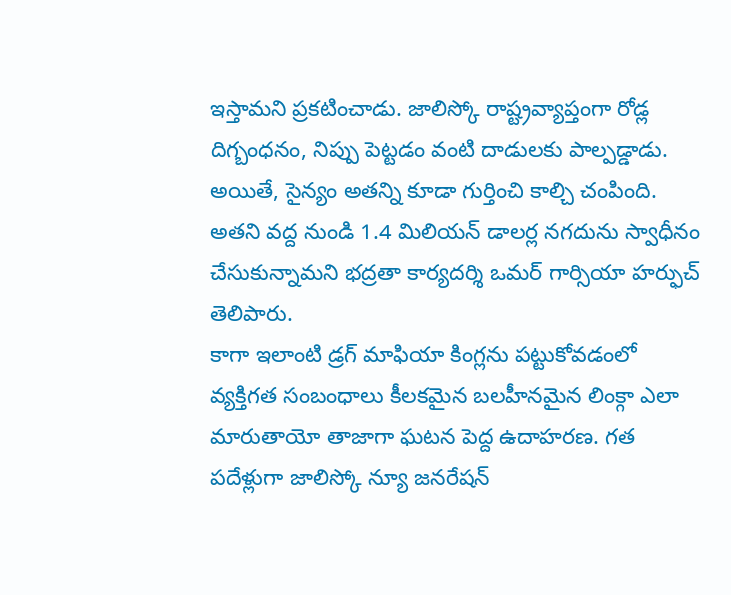ఇస్తామని ప్రకటించాడు. జాలిస్కో రాష్ట్రవ్యాప్తంగా రోడ్ల దిగ్బంధనం, నిప్పు పెట్టడం వంటి దాడులకు పాల్పడ్డాడు. అయితే, సైన్యం అతన్ని కూడా గుర్తించి కాల్చి చంపింది. అతని వద్ద నుండి 1.4 మిలియన్ డాలర్ల నగదును స్వాధీనం చేసుకున్నామని భద్రతా కార్యదర్శి ఒమర్ గార్సియా హర్ఫుచ్ తెలిపారు.
కాగా ఇలాంటి డ్రగ్ మాఫియా కింగ్లను పట్టుకోవడంలో వ్యక్తిగత సంబంధాలు కీలకమైన బలహీనమైన లింక్గా ఎలా మారుతాయో తాజాగా ఘటన పెద్ద ఉదాహరణ. గత పదేళ్లుగా జాలిస్కో న్యూ జనరేషన్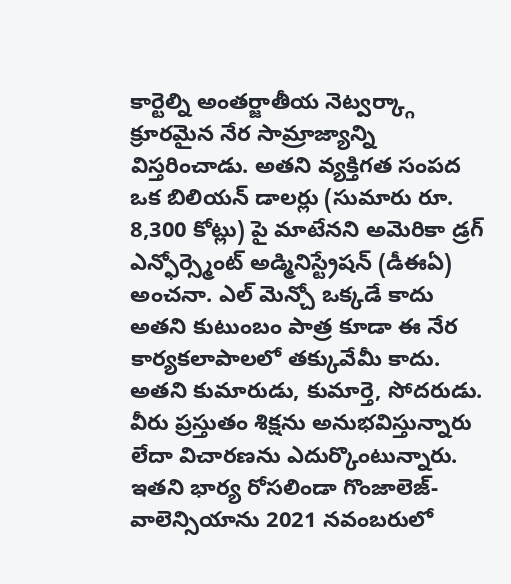కార్టెల్ని అంతర్జాతీయ నెట్వర్క్గా క్రూరమైన నేర సామ్రాజ్యాన్ని విస్తరించాడు. అతని వ్యక్తిగత సంపద ఒక బిలియన్ డాలర్లు (సుమారు రూ. 8,300 కోట్లు) పై మాటేనని అమెరికా డ్రగ్ ఎన్ఫోర్స్మెంట్ అడ్మినిస్ట్రేషన్ (డీఈఏ) అంచనా. ఎల్ మెన్చో ఒక్కడే కాదు అతని కుటుంబం పాత్ర కూడా ఈ నేర కార్యకలాపాలలో తక్కువేమీ కాదు. అతని కుమారుడు, కుమార్తె, సోదరుడు. వీరు ప్రస్తుతం శిక్షను అనుభవిస్తున్నారు లేదా విచారణను ఎదుర్కొంటున్నారు. ఇతని భార్య రోసలిండా గొంజాలెజ్-వాలెన్సియాను 2021 నవంబరులో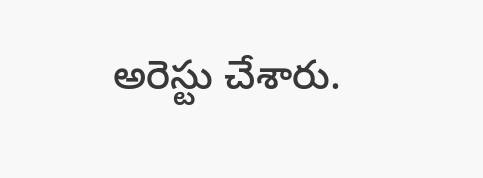అరెస్టు చేశారు.